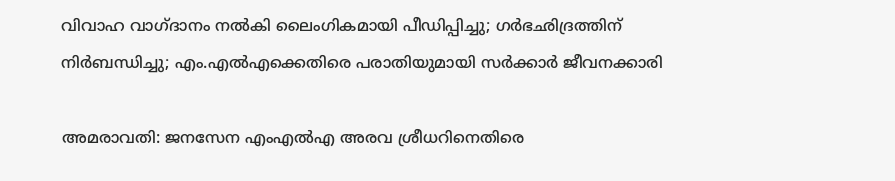വിവാഹ വാഗ്ദാനം നല്‍കി ലൈംഗികമായി പീഡിപ്പിച്ചു; ഗര്‍ഭഛിദ്രത്തിന് നിര്‍ബന്ധിച്ചു; എം.എല്‍എക്കെതിരെ പരാതിയുമായി സര്‍ക്കാര്‍ ജീവനക്കാരി

അമരാവതി: ജനസേന എംഎല്‍എ അരവ ശ്രീധറിനെതിരെ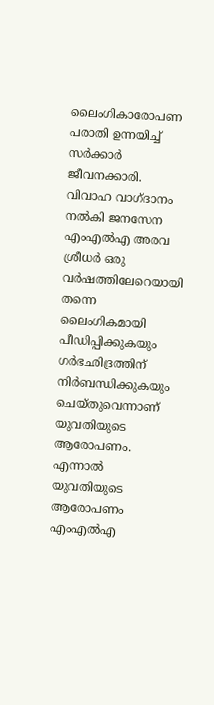ലൈംഗികാരോപണ പരാതി ഉന്നയിച്ച് സര്‍ക്കാര്‍ ജീവനക്കാരി. വിവാഹ വാഗ്ദാനം നല്‍കി ജനസേന എംഎല്‍എ അരവ ശ്രീധര്‍ ഒരു വര്‍ഷത്തിലേറെയായി തന്നെ ലൈംഗികമായി പീഡിപ്പിക്കുകയും ഗര്‍ഭഛിദ്രത്തിന് നിര്‍ബന്ധിക്കുകയും ചെയ്തുവെന്നാണ് യുവതിയുടെ ആരോപണം. എന്നാല്‍ യുവതിയുടെ ആരോപണം എംഎല്‍എ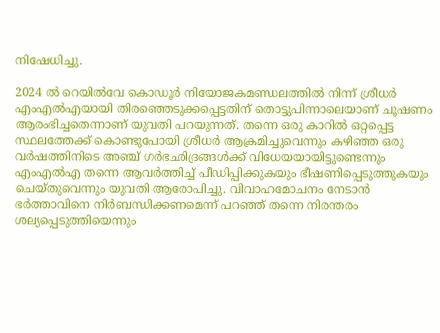നിഷേധിച്ചു.

2024 ല്‍ റെയില്‍വേ കൊഡൂര്‍ നിയോജകമണ്ഡലത്തില്‍ നിന്ന് ശ്രീധര്‍ എംഎല്‍എയായി തിരഞ്ഞെടുക്കപ്പെട്ടതിന് തൊട്ടുപിന്നാലെയാണ് ചൂഷണം ആരംഭിച്ചതെന്നാണ് യുവതി പറയുന്നത്. തന്നെ ഒരു കാറില്‍ ഒറ്റപ്പെട്ട സ്ഥലത്തേക്ക് കൊണ്ടുപോയി ശ്രീധര്‍ ആക്രമിച്ചുവെന്നും കഴിഞ്ഞ ഒരു വര്‍ഷത്തിനിടെ അഞ്ച് ഗര്‍ഭഛിദ്രങ്ങള്‍ക്ക് വിധേയയായിട്ടുണ്ടെന്നും എംഎല്‍എ തന്നെ ആവര്‍ത്തിച്ച് പീഡിപ്പിക്കുകയും ഭീഷണിപ്പെടുത്തുകയും ചെയ്തുവെന്നും യുവതി ആരോപിച്ചു. വിവാഹമോചനം നേടാന്‍ ഭര്‍ത്താവിനെ നിര്‍ബന്ധിക്കണമെന്ന് പറഞ്ഞ് തന്നെ നിരന്തരം ശല്യപ്പെടുത്തിയെന്നും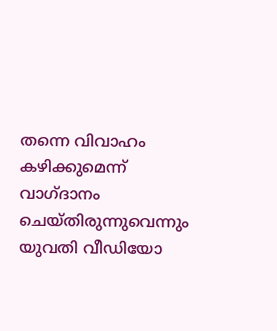തന്നെ വിവാഹം കഴിക്കുമെന്ന് വാഗ്ദാനം ചെയ്തിരുന്നുവെന്നും യുവതി വീഡിയോ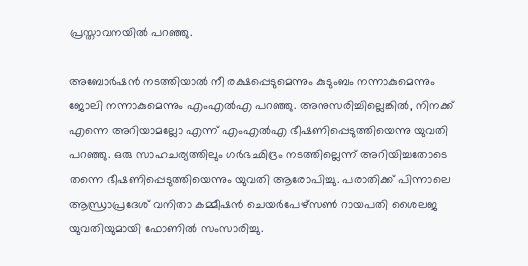പ്രസ്താവനയില്‍ പറഞ്ഞു.

അബോര്‍ഷന്‍ നടത്തിയാല്‍ നീ രക്ഷപ്പെടുമെന്നും കുടുംബം നന്നാകുമെന്നും ജോലി നന്നാകുമെന്നും എംഎല്‍എ പറഞ്ഞു. അനുസരിച്ചില്ലെങ്കില്‍, നിനക്ക് എന്നെ അറിയാമല്ലോ എന്ന് എംഎല്‍എ ഭീഷണിപ്പെടുത്തിയെന്നു യുവതി പറഞ്ഞു. ഒരു സാഹചര്യത്തിലും ഗര്‍ഭഛിദ്രം നടത്തില്ലെന്ന് അറിയിച്ചതോടെ തന്നെ ഭീഷണിപ്പെടുത്തിയെന്നും യുവതി ആരോപിച്ചു. പരാതിക്ക് പിന്നാലെ ആന്ധ്രാപ്രദേശ് വനിതാ കമ്മീഷന്‍ ചെയര്‍പേഴ്സണ്‍ റായപതി ശൈലജ യുവതിയുമായി ഫോണില്‍ സംസാരിച്ചു.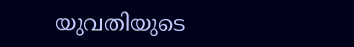യുവതിയുടെ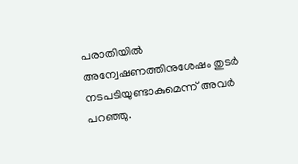പരാതിയില്‍ അന്വേഷണത്തിനുശേഷം തുടര്‍ നടപടിയുണ്ടാകുമെന്ന് അവര്‍ പറഞ്ഞു.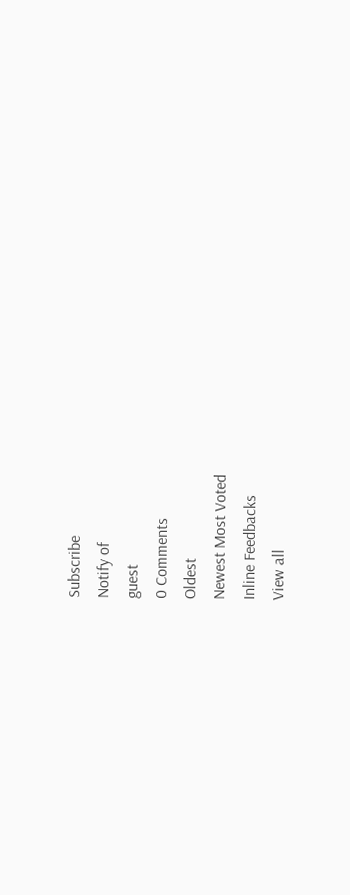Subscribe
Notify of
guest
0 Comments
Oldest
Newest Most Voted
Inline Feedbacks
View all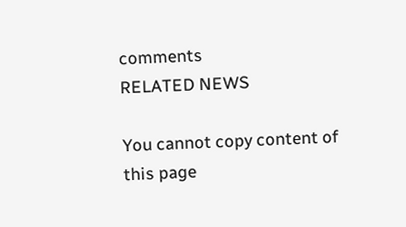comments
RELATED NEWS

You cannot copy content of this page